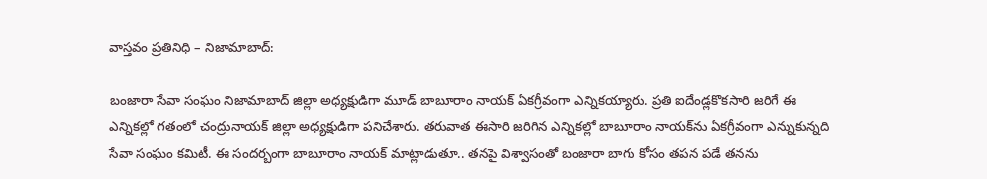వాస్తవం ప్ర‌తినిధి – నిజామాబాద్‌:

బంజారా సేవా సంఘం నిజామాబాద్ జిల్లా అధ్య‌క్షుడిగా మూడ్ బాబూరాం నాయ‌క్ ఏక‌గ్రీవంగా ఎన్నిక‌య్యారు. ప్ర‌తి ఐదేండ్లకొక‌సారి జ‌రిగే ఈ ఎన్నిక‌ల్లో గ‌తంలో చంద్రునాయ‌క్ జిల్లా అధ్య‌క్షుడిగా ప‌నిచేశారు. త‌రువాత ఈసారి జ‌రిగిన ఎన్నిక‌ల్లో బాబూరాం నాయ‌క్‌ను ఏక‌గ్రీవంగా ఎన్నుకున్న‌ది సేవా సంఘం క‌మిటీ. ఈ సంద‌ర్బంగా బాబూరాం నాయ‌క్ మాట్లాడుతూ.. త‌న‌పై విశ్వాసంతో బంజారా బాగు కోసం త‌ప‌న ప‌డే త‌న‌ను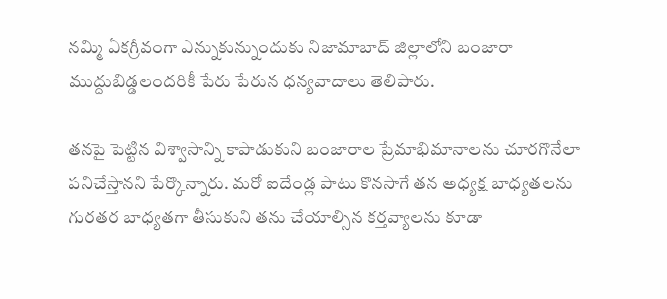న‌మ్మి ఏక‌గ్రీవంగా ఎన్నుకున్నుందుకు నిజామాబాద్ జిల్లాలోని బంజారా ముద్దుబిడ్డ‌లంద‌రికీ పేరు పేరున ధ‌న్య‌వాదాలు తెలిపారు.

త‌న‌పై పెట్టిన విశ్వాసాన్ని కాపాడుకుని బంజారాల ప్రేమాభిమానాలను చూర‌గొనేలా ప‌నిచేస్తాన‌ని పేర్కొన్నారు. మ‌రో ఐదేండ్ల పాటు కొన‌సాగే త‌న అధ్య‌క్ష బాధ్య‌త‌ల‌ను గుర‌త‌ర బాధ్య‌త‌గా తీసుకుని త‌ను చేయాల్సిన క‌ర్త‌వ్యాల‌ను కూడా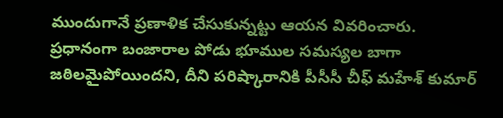ముందుగానే ప్ర‌ణాళిక చేసుకున్న‌ట్టు ఆయ‌న వివ‌రించారు. ప్ర‌ధానంగా బంజారాల పోడు భూముల సమ‌స్య‌ల బాగా జ‌ఠిల‌మైపోయింద‌ని, దీని ప‌రిష్కారానికి పీసీసీ చీఫ్ మ‌హేశ్ కుమార్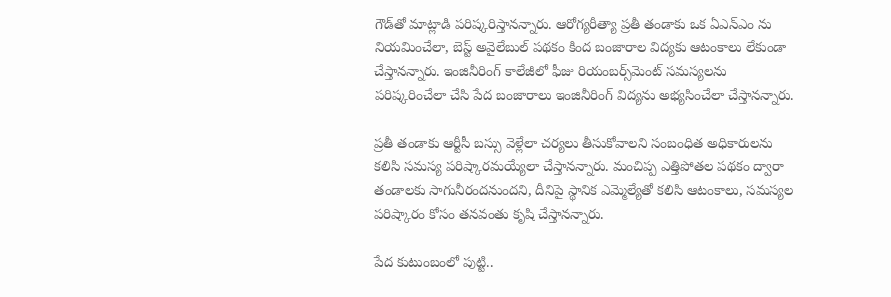గౌడ్‌తో మాట్లాడి ప‌రిష్క‌రిస్తాన‌న్నారు. ఆరోగ్య‌రీత్యా ప్ర‌తీ తండాకు ఒక ఏఎన్ఎం ను నియ‌మించేలా, బెస్ట్ అవైలేబుల్ ప‌థ‌కం కింద బంజారాల విద్య‌కు ఆటంకాలు లేకుండా చేస్తాన‌న్నారు. ఇంజినీరింగ్ కాలేజీలో ఫీజు రియంబ‌ర్స్‌మెంట్ స‌మ‌స్య‌ల‌ను ప‌రిష్క‌రించేలా చేసి పేద బంజారాలు ఇంజినీరింగ్ విద్య‌ను అభ్య‌సించేలా చేస్తాన‌న్నారు.

ప్ర‌తీ తండాకు ఆర్టీసీ బ‌స్సు వెళ్లేలా చ‌ర్య‌లు తీసుకోవాల‌ని సంబంధిత అధికారుల‌ను క‌లిసి స‌మ‌స్య ప‌రిష్కార‌మ‌య్యేలా చేస్తాన‌న్నారు. మంచిప్ప ఎత్తిపోత‌ల ప‌థ‌కం ద్వారా తండాల‌కు సాగునీరంద‌నుంద‌ని, దీనిపై స్థానిక ఎమ్మెల్యేతో క‌లిసి ఆటంకాలు, స‌మ‌స్య‌ల ప‌రిష్కారం కోసం త‌న‌వంతు కృషి చేస్తాన‌న్నారు.

పేద కుటుంబంలో పుట్టి..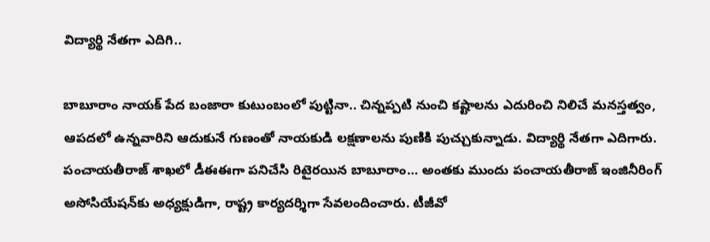విద్యార్థి నేత‌గా ఎదిగి..

బాబూరాం నాయ‌క్ పేద బంజారా కుటుంబంలో పుట్టినా.. చిన్న‌ప్ప‌టి నుంచి క‌ష్టాల‌ను ఎదురించి నిలిచే మ‌న‌స్త‌త్వం, ఆప‌ద‌లో ఉన్న‌వారిని ఆదుకునే గుణంతో నాయ‌కుడి ల‌క్ష‌ణాల‌ను పుణికి పుచ్చుకున్నాడు. విద్యార్థి నేత‌గా ఎదిగారు. పంచాయ‌తీరాజ్ శాఖ‌లో డీఈఈగా ప‌నిచేసి రిటైర‌యిన బాబూరాం… అంత‌కు ముందు పంచాయ‌తీరాజ్ ఇంజినీరింగ్ అసోసియేష‌న్‌కు అధ్య‌క్షుడిగా, రాష్ట్ర కార్య‌దర్శిగా సేవ‌లందించారు. టీజీవో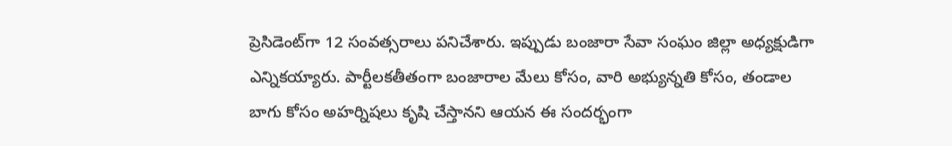ప్రెసిడెంట్‌గా 12 సంవ‌త్స‌రాలు ప‌నిచేశారు. ఇప్పుడు బంజారా సేవా సంఘం జిల్లా అధ్య‌క్షుడిగా ఎన్నిక‌య్యారు. పార్టీల‌క‌తీతంగా బంజారాల మేలు కోసం, వారి అభ్యున్న‌తి కోసం, తండాల బాగు కోసం అహర్నిష‌లు కృషి చేస్తాన‌ని ఆయ‌న ఈ సంద‌ర్భంగా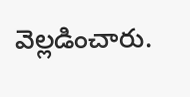వెల్ల‌డించారు.